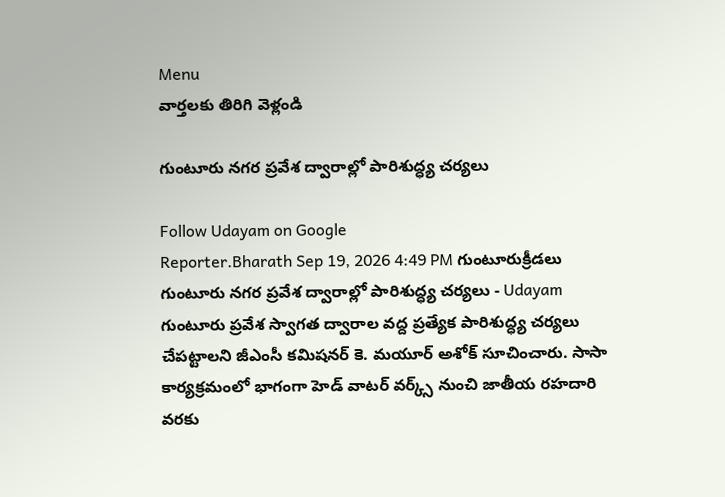Menu
వార్తలకు తిరిగి వెళ్లండి

గుంటూరు నగర ప్రవేశ ద్వారాల్లో పారిశుద్ధ్య చర్యలు

Follow Udayam on Google
Reporter.Bharath Sep 19, 2026 4:49 PM గుంటూరుక్రీడలు
గుంటూరు నగర ప్రవేశ ద్వారాల్లో పారిశుద్ధ్య చర్యలు - Udayam
గుంటూరు ప్రవేశ స్వాగత ద్వారాల వద్ద ప్రత్యేక పారిశుద్ధ్య చర్యలు చేపట్టాలని జీఎంసీ కమిషనర్ కె. మయూర్ అశోక్ సూచించారు. సాసా కార్యక్రమంలో భాగంగా హెడ్ వాటర్ వర్క్స్ నుంచి జాతీయ రహదారి వరకు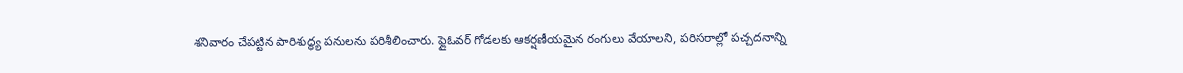శనివారం చేపట్టిన పారిశుద్ధ్య పనులను పరిశీలించారు. ఫ్లైఓవర్ గోడలకు ఆకర్షణీయమైన రంగులు వేయాలని, పరిసరాల్లో పచ్చదనాన్ని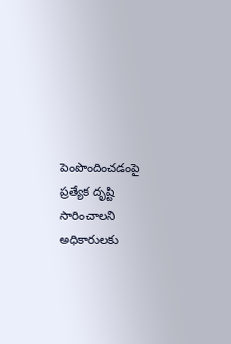పెంపొందించడంపై ప్రత్యేక దృష్టి సారించాలని అధికారులకు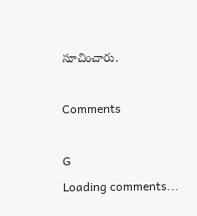సూచించారు.

Comments

G
Loading comments...